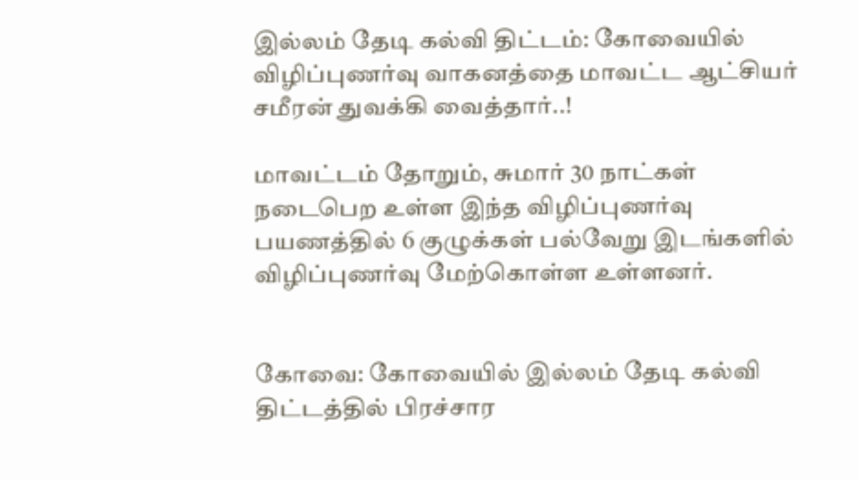இல்லம் தேடி கல்வி திட்டம்: கோவையில் விழிப்புணர்வு வாகனத்தை மாவட்ட ஆட்சியர் சமீரன் துவக்கி வைத்தார்..!

மாவட்டம் தோறும், சுமார் 30 நாட்கள் நடைபெற உள்ள இந்த விழிப்புணர்வு பயணத்தில் 6 குழுக்கள் பல்வேறு இடங்களில் விழிப்புணர்வு மேற்கொள்ள உள்ளனர்.


கோவை: கோவையில் இல்லம் தேடி கல்வி திட்டத்தில் பிரச்சார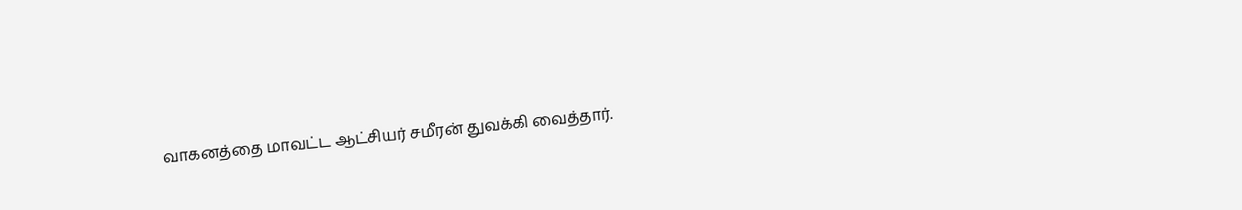வாகனத்தை மாவட்ட ஆட்சியர் சமீரன் துவக்கி வைத்தார்.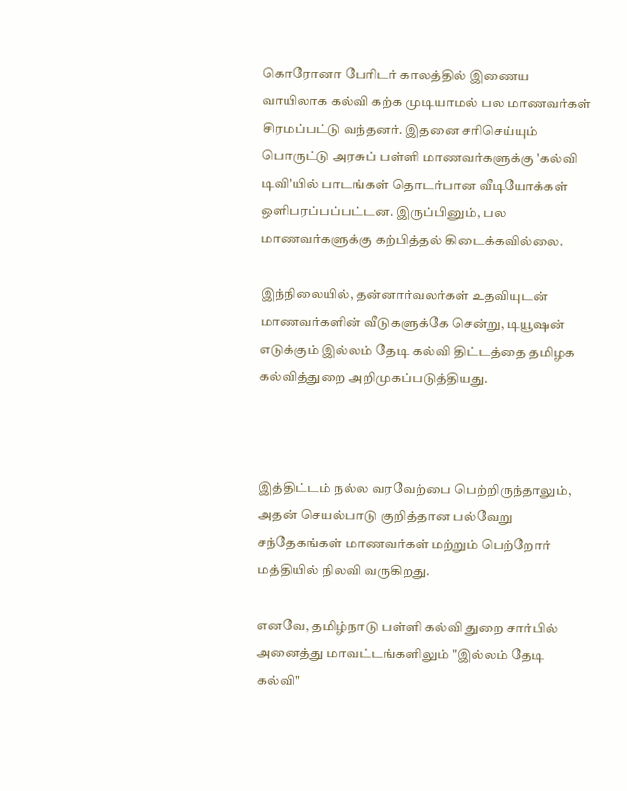கொரோனா பேரிடர் காலத்தில் இணைய வாயிலாக கல்வி கற்க முடியாமல் பல மாணவர்கள் சிரமப்பட்டு வந்தனர். இதனை சரிசெய்யும் பொருட்டு அரசுப் பள்ளி மாணவர்களுக்கு 'கல்வி டிவி'யில் பாடங்கள் தொடர்பான வீடியோக்கள் ஒளிபரப்பப்பட்டன. இருப்பினும், பல மாணவர்களுக்கு கற்பித்தல் கிடைக்கவில்லை.

இந்நிலையில், தன்னார்வலர்கள் உதவியுடன் மாணவர்களின் வீடுகளுக்கே சென்று, டியூஷன் எடுக்கும் இல்லம் தேடி கல்வி திட்டத்தை தமிழக கல்வித்துறை அறிமுகப்படுத்தியது.



இத்திட்டம் நல்ல வரவேற்பை பெற்றிருந்தாலும், அதன் செயல்பாடு குறித்தான பல்வேறு சந்தேகங்கள் மாணவர்கள் மற்றும் பெற்றோர் மத்தியில் நிலவி வருகிறது.

எனவே, தமிழ்நாடு பள்ளி கல்வி துறை சார்பில் அனைத்து மாவட்டங்களிலும் "இல்லம் தேடி கல்வி"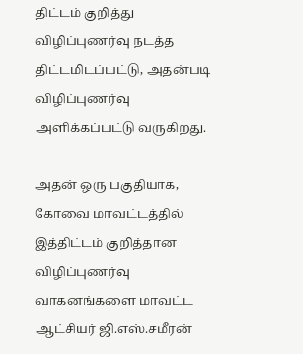திட்டம் குறித்து விழிப்புணர்வு நடத்த திட்டமிடப்பட்டு, அதன்படி விழிப்புணர்வு அளிக்கப்பட்டு வருகிறது.

அதன் ஒரு பகுதியாக, கோவை மாவட்டத்தில் இத்திட்டம் குறித்தான விழிப்புணர்வு வாகனங்களை மாவட்ட ஆட்சியர் ஜி.எஸ்.சமீரன்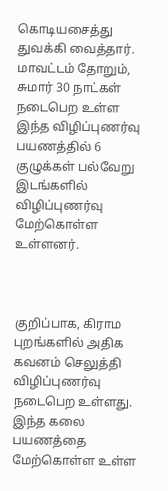கொடியசைத்து துவக்கி வைத்தார். மாவட்டம் தோறும், சுமார் 30 நாட்கள் நடைபெற உள்ள இந்த விழிப்புணர்வு பயணத்தில் 6 குழுக்கள் பல்வேறு இடங்களில் விழிப்புணர்வு மேற்கொள்ள உள்ளனர்.



குறிப்பாக, கிராம புறங்களில் அதிக கவனம் செலுத்தி விழிப்புணர்வு நடைபெற உள்ளது. இந்த கலை பயணத்தை மேற்கொள்ள உள்ள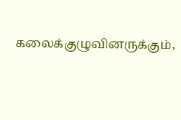கலைக்குழுவினருக்கும்,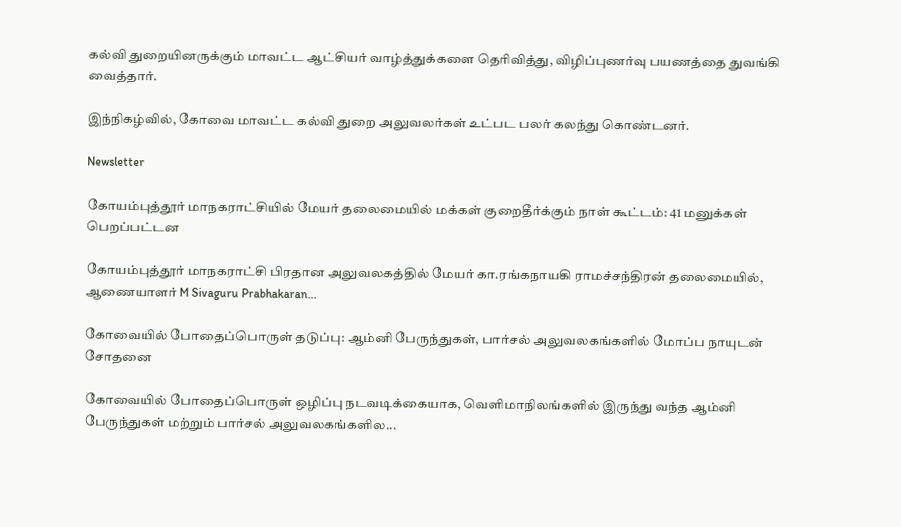கல்வி துறையினருக்கும் மாவட்ட ஆட்சியர் வாழ்த்துக்களை தெரிவித்து, விழிப்புணர்வு பயணத்தை துவங்கி வைத்தார்.

இந்நிகழ்வில், கோவை மாவட்ட கல்வி துறை அலுவலர்கள் உட்பட பலர் கலந்து கொண்டனர்.

Newsletter

கோயம்புத்தூர் மாநகராட்சியில் மேயர் தலைமையில் மக்கள் குறைதீர்க்கும் நாள் கூட்டம்: 41 மனுக்கள் பெறப்பட்டன

கோயம்புத்தூர் மாநகராட்சி பிரதான அலுவலகத்தில் மேயர் கா.ரங்கநாயகி ராமச்சந்திரன் தலைமையில், ஆணையாளர் M Sivaguru Prabhakaran...

கோவையில் போதைப்பொருள் தடுப்பு: ஆம்னி பேருந்துகள், பார்சல் அலுவலகங்களில் மோப்ப நாயுடன் சோதனை

கோவையில் போதைப்பொருள் ஒழிப்பு நடவடிக்கையாக, வெளிமாநிலங்களில் இருந்து வந்த ஆம்னி பேருந்துகள் மற்றும் பார்சல் அலுவலகங்களில...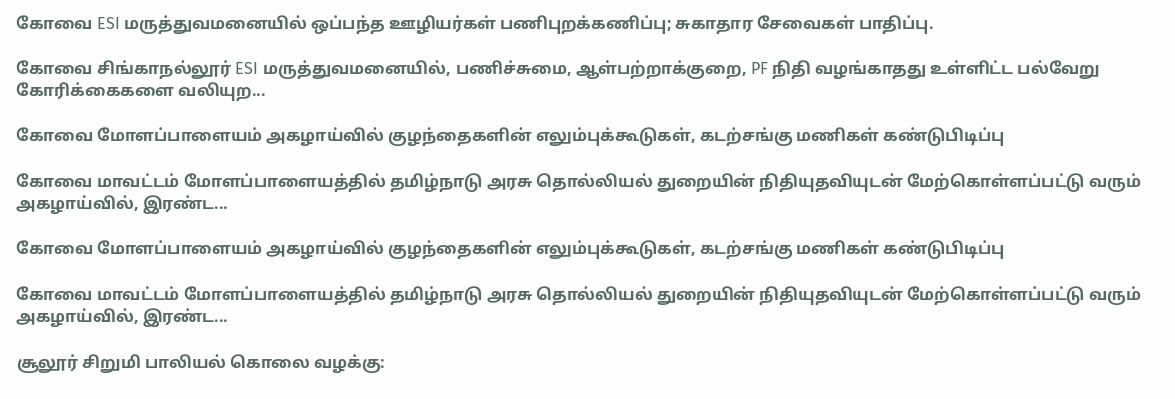கோவை ESI மருத்துவமனையில் ஒப்பந்த ஊழியர்கள் பணிபுறக்கணிப்பு; சுகாதார சேவைகள் பாதிப்பு.

கோவை சிங்காநல்லூர் ESI மருத்துவமனையில், பணிச்சுமை, ஆள்பற்றாக்குறை, PF நிதி வழங்காதது உள்ளிட்ட பல்வேறு கோரிக்கைகளை வலியுற...

கோவை மோளப்பாளையம் அகழாய்வில் குழந்தைகளின் எலும்புக்கூடுகள், கடற்சங்கு மணிகள் கண்டுபிடிப்பு

கோவை மாவட்டம் மோளப்பாளையத்தில் தமிழ்நாடு அரசு தொல்லியல் துறையின் நிதியுதவியுடன் மேற்கொள்ளப்பட்டு வரும் அகழாய்வில், இரண்ட...

கோவை மோளப்பாளையம் அகழாய்வில் குழந்தைகளின் எலும்புக்கூடுகள், கடற்சங்கு மணிகள் கண்டுபிடிப்பு

கோவை மாவட்டம் மோளப்பாளையத்தில் தமிழ்நாடு அரசு தொல்லியல் துறையின் நிதியுதவியுடன் மேற்கொள்ளப்பட்டு வரும் அகழாய்வில், இரண்ட...

சூலூர் சிறுமி பாலியல் கொலை வழக்கு: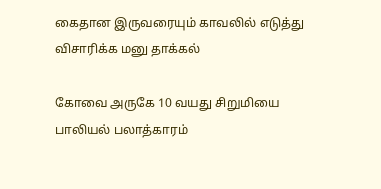கைதான இருவரையும் காவலில் எடுத்து விசாரிக்க மனு தாக்கல்

கோவை அருகே 10 வயது சிறுமியை பாலியல் பலாத்காரம்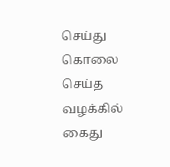செய்து கொலை செய்த வழக்கில் கைது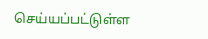செய்யப்பட்டுள்ள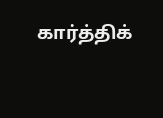கார்த்திக்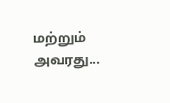மற்றும் அவரது...